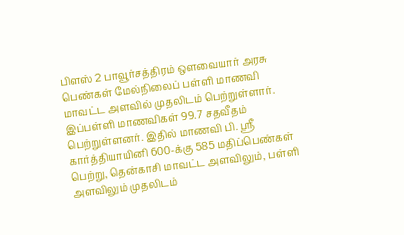பிளஸ் 2 பாவூர்சத்திரம் ஒளவையார் அரசு பெண்கள் மேல்நிலைப் பள்ளி மாணவி மாவட்ட அளவில் முதலிடம் பெற்றுள்ளார்.
இப்பள்ளி மாணவிகள் 99.7 சதவீதம் பெற்றுள்ளனர். இதில் மாணவி பி. ஸ்ரீ கார்த்தியாயினி 600-க்கு 585 மதிப்பெண்கள் பெற்று, தென்காசி மாவட்ட அளவிலும், பள்ளி அளவிலும் முதலிடம்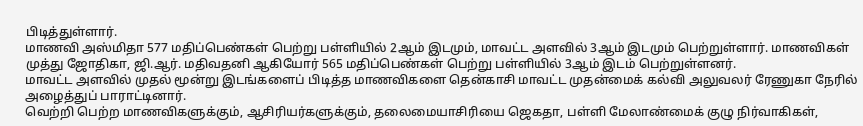பிடித்துள்ளார்.
மாணவி அஸ்மிதா 577 மதிப்பெண்கள் பெற்று பள்ளியில் 2ஆம் இடமும், மாவட்ட அளவில் 3ஆம் இடமும் பெற்றுள்ளார். மாணவிகள் முத்து ஜோதிகா, ஜி.ஆர். மதிவதனி ஆகியோர் 565 மதிப்பெண்கள் பெற்று பள்ளியில் 3ஆம் இடம் பெற்றுள்ளனர்.
மாவட்ட அளவில் முதல் மூன்று இடங்களைப் பிடித்த மாணவிகளை தென்காசி மாவட்ட முதன்மைக் கல்வி அலுவலர் ரேணுகா நேரில் அழைத்துப் பாராட்டினார்.
வெற்றி பெற்ற மாணவிகளுக்கும், ஆசிரியர்களுக்கும், தலைமையாசிரியை ஜெகதா, பள்ளி மேலாண்மைக் குழு நிர்வாகிகள்,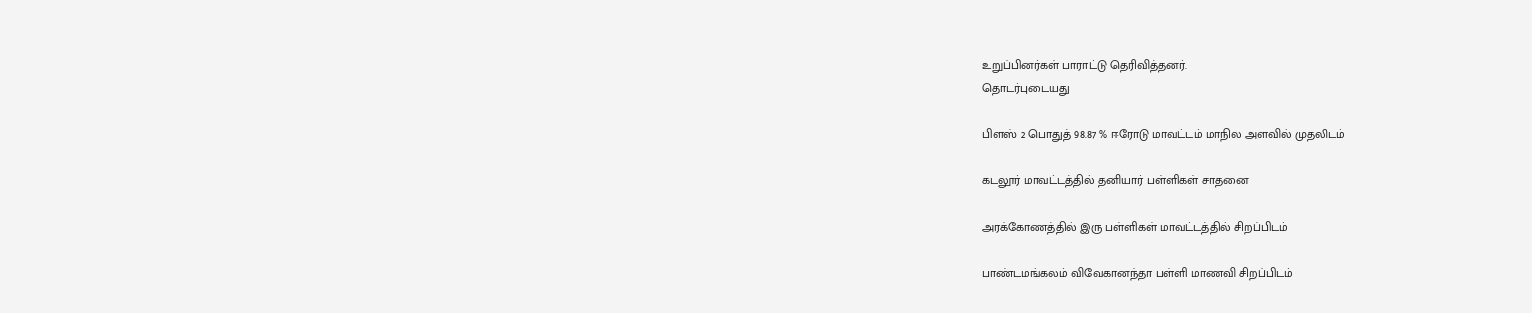உறுப்பினர்கள் பாராட்டு தெரிவித்தனர்.
தொடர்புடையது

பிளஸ் 2 பொதுத் 98.87 % ஈரோடு மாவட்டம் மாநில அளவில் முதலிடம்

கடலூர் மாவட்டத்தில் தனியார் பள்ளிகள் சாதனை

அரக்கோணத்தில் இரு பள்ளிகள் மாவட்டத்தில் சிறப்பிடம்

பாண்டமங்கலம் விவேகானந்தா பள்ளி மாணவி சிறப்பிடம்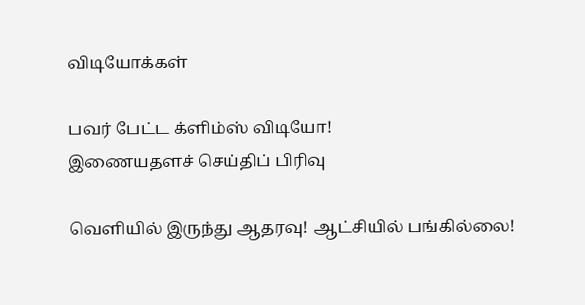விடியோக்கள்

பவர் பேட்ட க்ளிம்ஸ் விடியோ!
இணையதளச் செய்திப் பிரிவு

வெளியில் இருந்து ஆதரவு! ஆட்சியில் பங்கில்லை!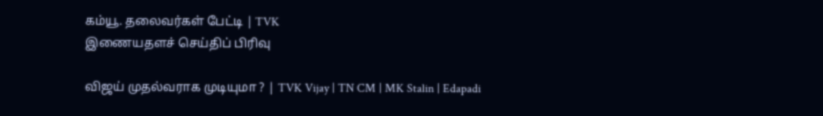கம்யூ. தலைவர்கள் பேட்டி | TVK
இணையதளச் செய்திப் பிரிவு

விஜய் முதல்வராக முடியுமா ? | TVK Vijay | TN CM | MK Stalin | Edapadi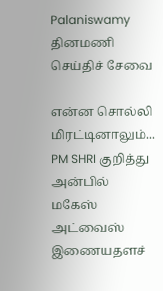Palaniswamy
தினமணி செய்திச் சேவை

என்ன சொல்லி மிரட்டினாலும்... PM SHRI குறித்து அன்பில் மகேஸ் அட்வைஸ்
இணையதளச்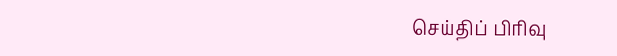செய்திப் பிரிவு